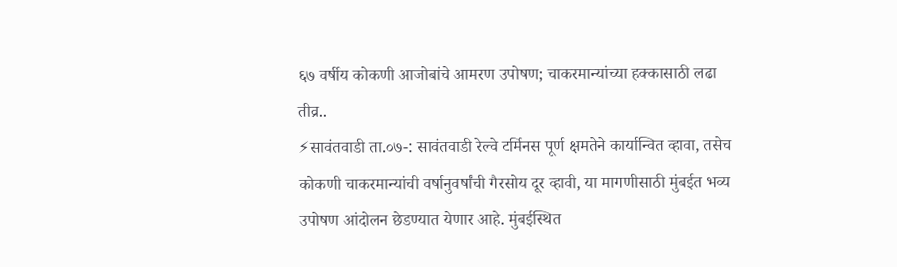६७ वर्षीय कोकणी आजोबांचे आमरण उपोषण; चाकरमान्यांच्या हक्कासाठी लढा तीव्र..
⚡सावंतवाडी ता.०७-: सावंतवाडी रेल्वे टर्मिनस पूर्ण क्षमतेने कार्यान्वित व्हावा, तसेच कोकणी चाकरमान्यांची वर्षानुवर्षांची गैरसोय दूर व्हावी, या मागणीसाठी मुंबईत भव्य उपोषण आंदोलन छेडण्यात येणार आहे. मुंबईस्थित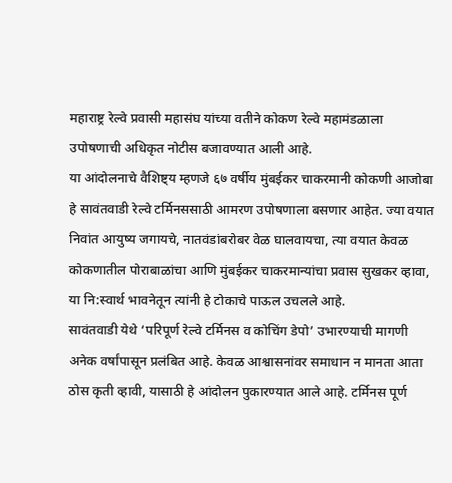महाराष्ट्र रेल्वे प्रवासी महासंघ यांच्या वतीने कोकण रेल्वे महामंडळाला उपोषणाची अधिकृत नोटीस बजावण्यात आली आहे.
या आंदोलनाचे वैशिष्ट्य म्हणजे ६७ वर्षीय मुंबईकर चाकरमानी कोकणी आजोबा हे सावंतवाडी रेल्वे टर्मिनससाठी आमरण उपोषणाला बसणार आहेत. ज्या वयात निवांत आयुष्य जगायचे, नातवंडांबरोबर वेळ घालवायचा, त्या वयात केवळ कोकणातील पोराबाळांचा आणि मुंबईकर चाकरमान्यांचा प्रवास सुखकर व्हावा, या नि:स्वार्थ भावनेतून त्यांनी हे टोकाचे पाऊल उचलले आहे.
सावंतवाडी येथे ‘परिपूर्ण रेल्वे टर्मिनस व कोचिंग डेपो’ उभारण्याची मागणी अनेक वर्षांपासून प्रलंबित आहे. केवळ आश्वासनांवर समाधान न मानता आता ठोस कृती व्हावी, यासाठी हे आंदोलन पुकारण्यात आले आहे. टर्मिनस पूर्ण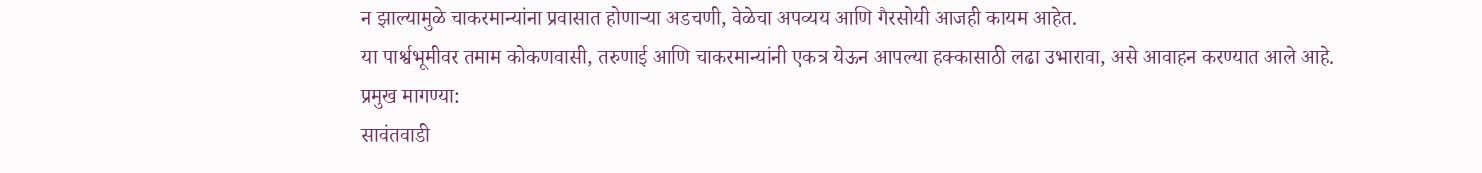न झाल्यामुळे चाकरमान्यांना प्रवासात होणाऱ्या अडचणी, वेळेचा अपव्यय आणि गैरसोयी आजही कायम आहेत.
या पार्श्वभूमीवर तमाम कोकणवासी, तरुणाई आणि चाकरमान्यांनी एकत्र येऊन आपल्या हक्कासाठी लढा उभारावा, असे आवाहन करण्यात आले आहे.
प्रमुख मागण्या:
सावंतवाडी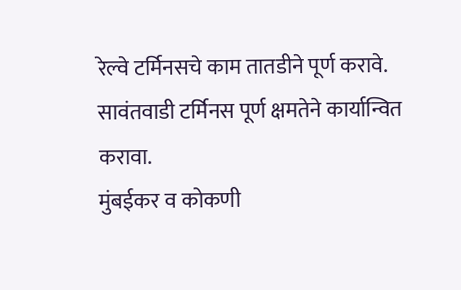रेल्वे टर्मिनसचे काम तातडीने पूर्ण करावे.
सावंतवाडी टर्मिनस पूर्ण क्षमतेने कार्यान्वित करावा.
मुंबईकर व कोकणी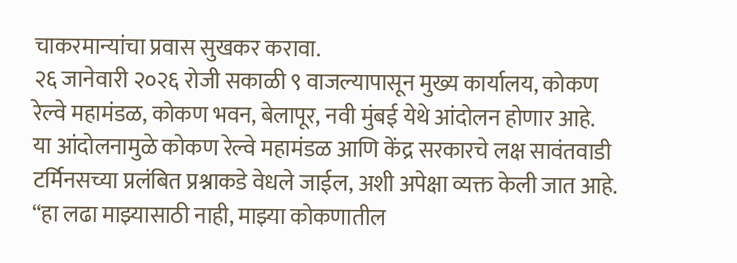चाकरमान्यांचा प्रवास सुखकर करावा.
२६ जानेवारी २०२६ रोजी सकाळी ९ वाजल्यापासून मुख्य कार्यालय, कोकण रेल्वे महामंडळ, कोकण भवन, बेलापूर, नवी मुंबई येथे आंदोलन होणार आहे.
या आंदोलनामुळे कोकण रेल्वे महामंडळ आणि केंद्र सरकारचे लक्ष सावंतवाडी टर्मिनसच्या प्रलंबित प्रश्नाकडे वेधले जाईल, अशी अपेक्षा व्यक्त केली जात आहे.
“हा लढा माझ्यासाठी नाही, माझ्या कोकणातील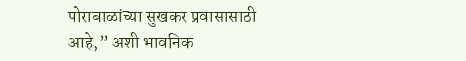पोराबाळांच्या सुखकर प्रवासासाठी आहे,” अशी भावनिक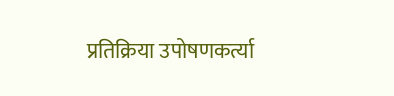प्रतिक्रिया उपोषणकर्त्या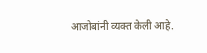आजोबांनी व्यक्त केली आहे.